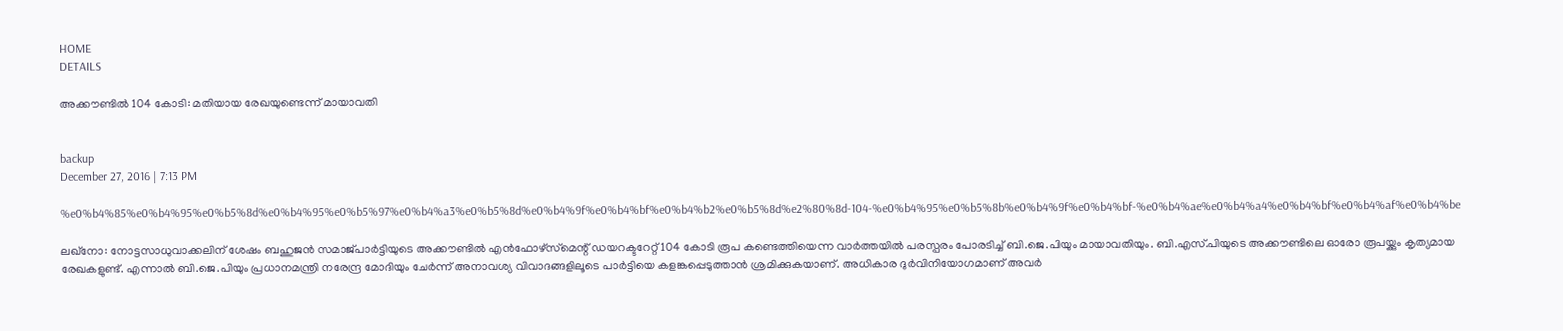HOME
DETAILS

അക്കൗണ്ടില്‍ 104 കോടി: മതിയായ രേഖയുണ്ടെന്ന് മായാവതി


backup
December 27, 2016 | 7:13 PM

%e0%b4%85%e0%b4%95%e0%b5%8d%e0%b4%95%e0%b5%97%e0%b4%a3%e0%b5%8d%e0%b4%9f%e0%b4%bf%e0%b4%b2%e0%b5%8d%e2%80%8d-104-%e0%b4%95%e0%b5%8b%e0%b4%9f%e0%b4%bf-%e0%b4%ae%e0%b4%a4%e0%b4%bf%e0%b4%af%e0%b4%be

ലഖ്‌നോ: നോട്ടസാധുവാക്കലിന് ശേഷം ബഹുജന്‍ സമാജ്പാര്‍ട്ടിയുടെ അക്കൗണ്ടില്‍ എന്‍ഫോഴ്‌സ്‌മെന്റ് ഡയറക്ടറേറ്റ് 104 കോടി രൂപ കണ്ടെത്തിയെന്ന വാര്‍ത്തയില്‍ പരസ്പരം പോരടിച്ച് ബി.ജെ.പിയും മായാവതിയും. ബി.എസ്.പിയുടെ അക്കൗണ്ടിലെ ഓരോ രൂപയ്ക്കും കൃത്യമായ രേഖകളുണ്ട്. എന്നാല്‍ ബി.ജെ.പിയും പ്രധാനമന്ത്രി നരേന്ദ്ര മോദിയും ചേര്‍ന്ന് അനാവശ്യ വിവാദങ്ങളിലൂടെ പാര്‍ട്ടിയെ കളങ്കപ്പെടുത്താന്‍ ശ്രമിക്കുകയാണ്. അധികാര ദുര്‍വിനിയോഗമാണ് അവര്‍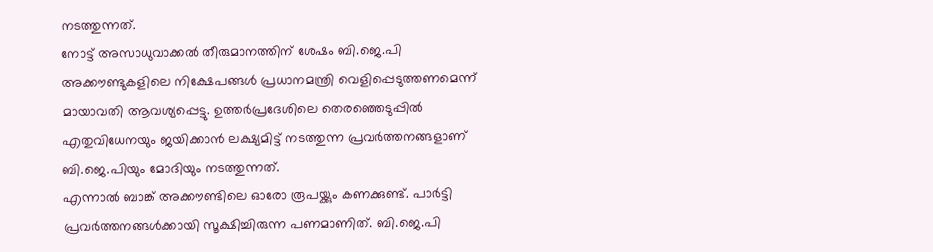നടത്തുന്നത്.
നോട്ട് അസാധുവാക്കല്‍ തീരുമാനത്തിന് ശേഷം ബി.ജെ.പി അക്കൗണ്ടുകളിലെ നിക്ഷേപങ്ങള്‍ പ്രധാനമന്ത്രി വെളിപ്പെടുത്തണമെന്ന് മായാവതി ആവശ്യപ്പെട്ടു. ഉത്തര്‍പ്രദേശിലെ തെരഞ്ഞെടുപ്പില്‍ എതുവിധേനയും ജയിക്കാന്‍ ലക്ഷ്യമിട്ട് നടത്തുന്ന പ്രവര്‍ത്തനങ്ങളാണ് ബി.ജെ.പിയും മോദിയും നടത്തുന്നത്.
എന്നാല്‍ ബാങ്ക് അക്കൗണ്ടിലെ ഓരോ രൂപയ്ക്കും കണക്കുണ്ട്. പാര്‍ട്ടി പ്രവര്‍ത്തനങ്ങള്‍ക്കായി സൂക്ഷിച്ചിരുന്ന പണമാണിത്. ബി.ജെ.പി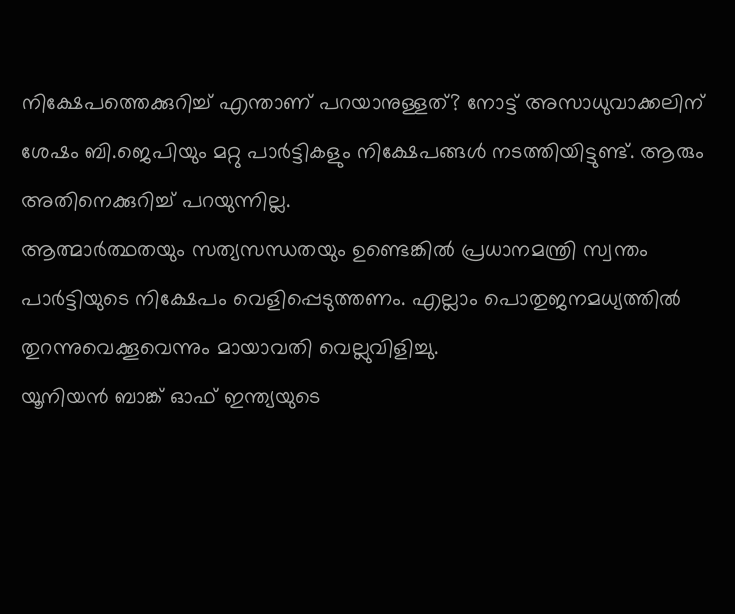നിക്ഷേപത്തെക്കുറിച്ച് എന്താണ് പറയാനുള്ളത്? നോട്ട് അസാധുവാക്കലിന് ശേഷം ബി.ജെപിയും മറ്റു പാര്‍ട്ടികളും നിക്ഷേപങ്ങള്‍ നടത്തിയിട്ടുണ്ട്. ആരും അതിനെക്കുറിച്ച് പറയുന്നില്ല.
ആത്മാര്‍ത്ഥതയും സത്യസന്ധതയും ഉണ്ടെങ്കില്‍ പ്രധാനമന്ത്രി സ്വന്തം പാര്‍ട്ടിയുടെ നിക്ഷേപം വെളിപ്പെടുത്തണം. എല്ലാം പൊതുജനമധ്യത്തില്‍ തുറന്നുവെക്കൂവെന്നും മായാവതി വെല്ലുവിളിച്ചു.
യൂനിയന്‍ ബാങ്ക് ഓഫ് ഇന്ത്യയുടെ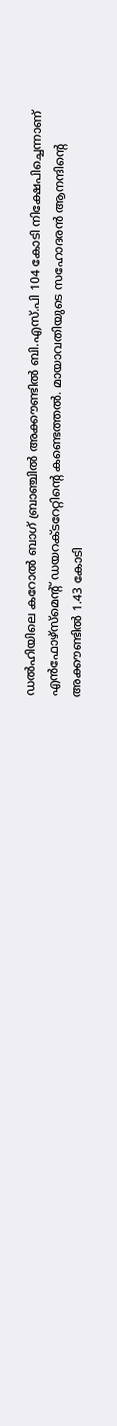ഡല്‍ഹിയിലെ കറോല്‍ ബാഗ് ബ്രാഞ്ചില്‍ അക്കൗണ്ടില്‍ ബി.എസ്.പി 104 കോടി നിക്ഷേപിച്ചെന്നാണ് എന്‍ഫോഴ്‌സ്‌മെന്റ് ഡയറക്ടറേറ്റിന്റെ കണ്ടെത്തല്‍. മായാവതിയുടെ സഹോദരന്‍ ആനന്ദിന്റെ അക്കൗണ്ടില്‍ 1.43 കോടി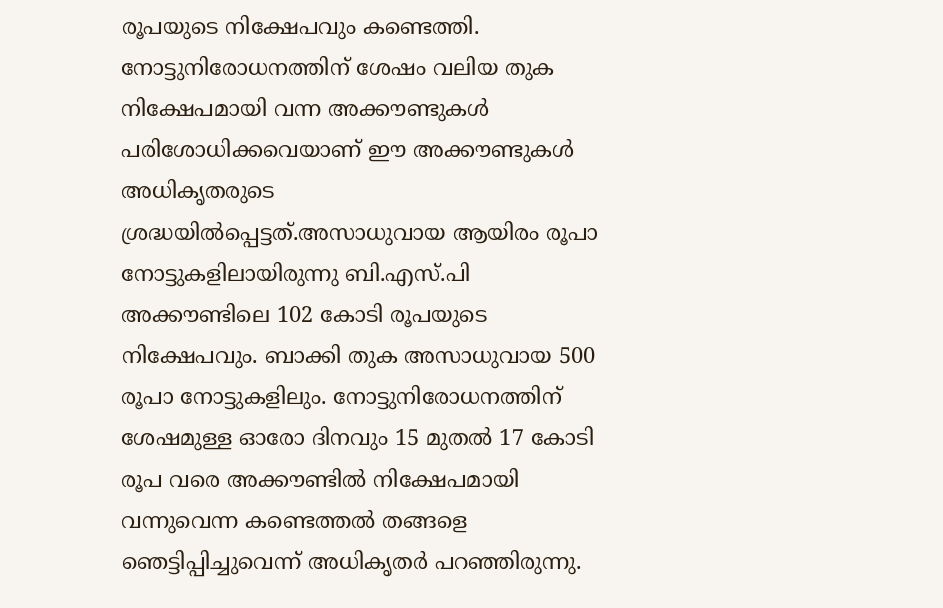രൂപയുടെ നിക്ഷേപവും കണ്ടെത്തി. നോട്ടുനിരോധനത്തിന് ശേഷം വലിയ തുക നിക്ഷേപമായി വന്ന അക്കൗണ്ടുകള്‍ പരിശോധിക്കവെയാണ് ഈ അക്കൗണ്ടുകള്‍ അധികൃതരുടെ ശ്രദ്ധയില്‍പ്പെട്ടത്.അസാധുവായ ആയിരം രൂപാ നോട്ടുകളിലായിരുന്നു ബി.എസ്.പി അക്കൗണ്ടിലെ 102 കോടി രൂപയുടെ നിക്ഷേപവും. ബാക്കി തുക അസാധുവായ 500 രൂപാ നോട്ടുകളിലും. നോട്ടുനിരോധനത്തിന് ശേഷമുള്ള ഓരോ ദിനവും 15 മുതല്‍ 17 കോടി രൂപ വരെ അക്കൗണ്ടില്‍ നിക്ഷേപമായി വന്നുവെന്ന കണ്ടെത്തല്‍ തങ്ങളെ ഞെട്ടിപ്പിച്ചുവെന്ന് അധികൃതര്‍ പറഞ്ഞിരുന്നു.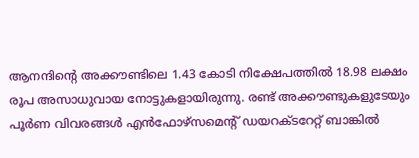ആനന്ദിന്റെ അക്കൗണ്ടിലെ 1.43 കോടി നിക്ഷേപത്തില്‍ 18.98 ലക്ഷം രൂപ അസാധുവായ നോട്ടുകളായിരുന്നു. രണ്ട് അക്കൗണ്ടുകളുടേയും പൂര്‍ണ വിവരങ്ങള്‍ എന്‍ഫോഴ്‌സമെന്റ് ഡയറക്ടറേറ്റ് ബാങ്കില്‍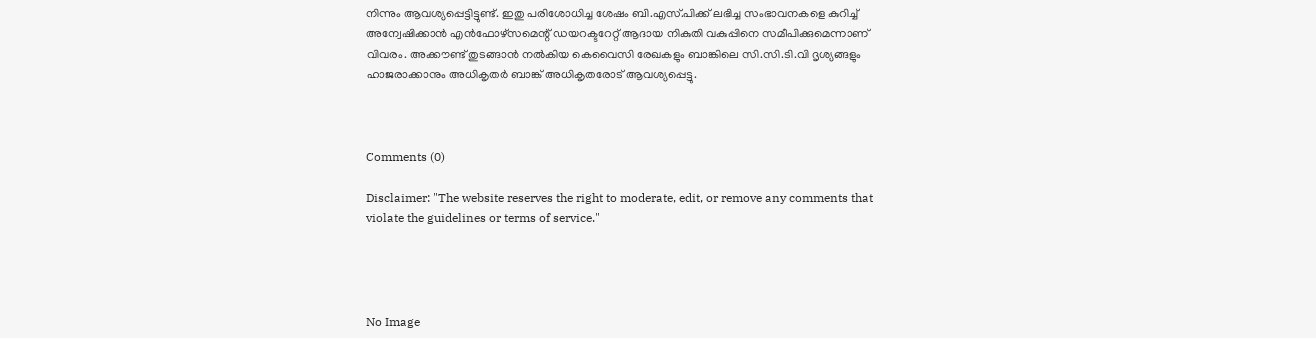നിന്നും ആവശ്യപ്പെട്ടിട്ടുണ്ട്. ഇതു പരിശോധിച്ച ശേഷം ബി.എസ്.പിക്ക് ലഭിച്ച സംഭാവനകളെ കുറിച്ച് അന്വേഷിക്കാന്‍ എന്‍ഫോഴ്‌സമെന്റ് ഡയറക്ടറേറ്റ് ആദായ നികുതി വകുപ്പിനെ സമീപിക്കുമെന്നാണ് വിവരം. അക്കൗണ്ട് തുടങ്ങാന്‍ നല്‍കിയ കെവൈസി രേഖകളും ബാങ്കിലെ സി.സി.ടി.വി ദൃശ്യങ്ങളും ഹാജരാക്കാനും അധികൃതര്‍ ബാങ്ക് അധികൃതരോട് ആവശ്യപ്പെട്ടു.



Comments (0)

Disclaimer: "The website reserves the right to moderate, edit, or remove any comments that violate the guidelines or terms of service."




No Image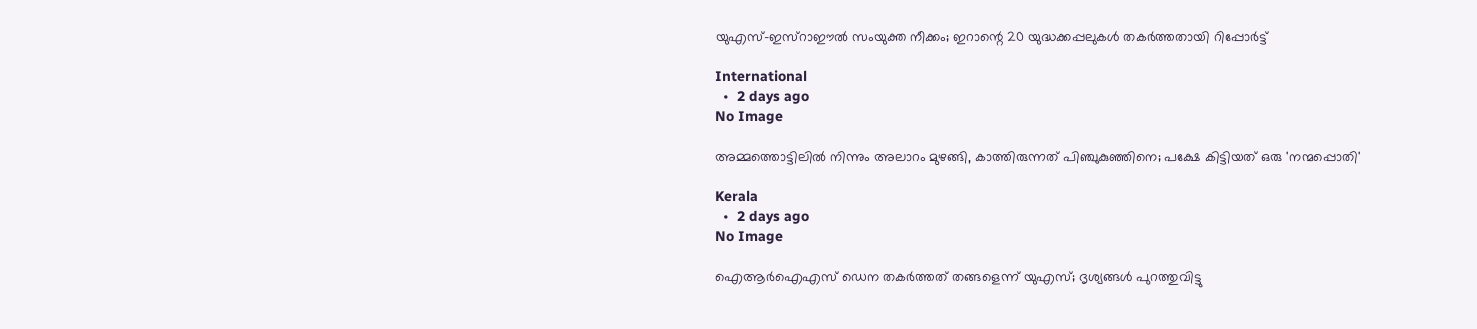യുഎസ്-ഇസ്റാഈൽ സംയുക്ത നീക്കം; ഇറാന്റെ 20 യുദ്ധക്കപ്പലുകൾ തകർത്തതായി റിപ്പോർട്ട്

International
  •  2 days ago
No Image

അമ്മത്തൊട്ടിലിൽ നിന്നും അലാറം മുഴങ്ങി, കാത്തിരുന്നത് പിഞ്ചുകുഞ്ഞിനെ; പക്ഷേ കിട്ടിയത് ഒരു 'നന്മപ്പൊതി'

Kerala
  •  2 days ago
No Image

ഐആർഐഎസ് ഡെന തകർത്തത് തങ്ങളെന്ന് യുഎസ്; ദൃശ്യങ്ങൾ പുറത്തുവിട്ടു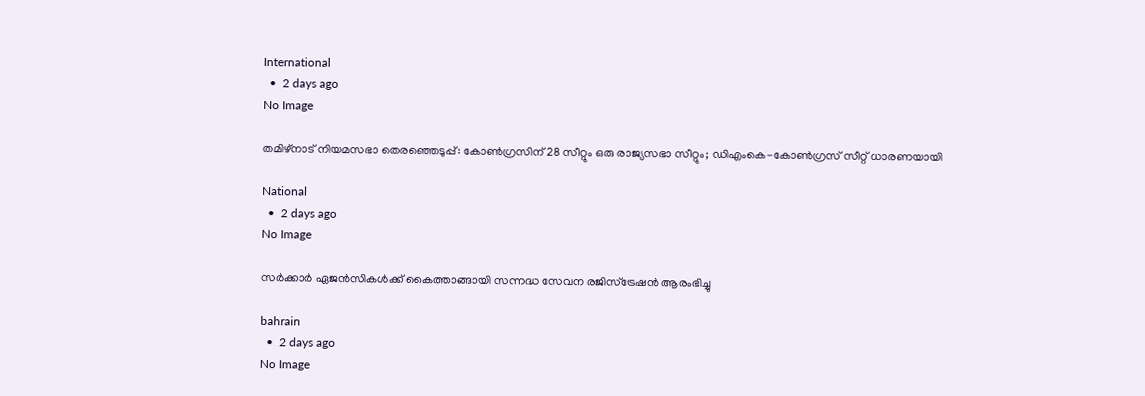International
  •  2 days ago
No Image

തമിഴ്നാട് നിയമസഭാ തെരഞ്ഞെടുപ്പ്: കോൺഗ്രസിന് 28 സീറ്റും ഒരു രാജ്യസഭാ സീറ്റും; ഡിഎംകെ-കോൺഗ്രസ് സീറ്റ് ധാരണയായി

National
  •  2 days ago
No Image

സര്‍ക്കാര്‍ ഏജന്‍സികള്‍ക്ക് കൈത്താങ്ങായി സന്നദ്ധ സേവന രജിസ്‌ട്രേഷന്‍ ആരംഭിച്ചു

bahrain
  •  2 days ago
No Image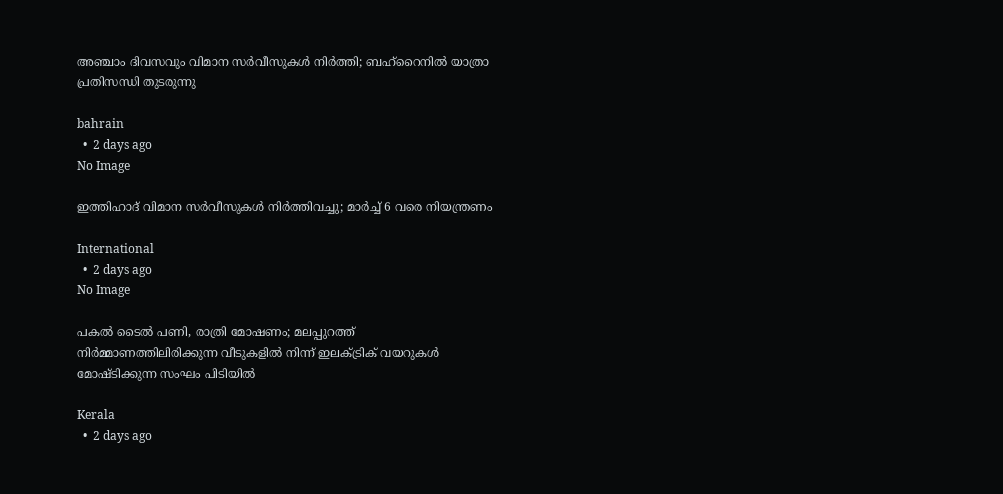അഞ്ചാം ദിവസവും വിമാന സര്‍വീസുകള്‍ നിര്‍ത്തി; ബഹ്‌റൈനില്‍ യാത്രാ പ്രതിസന്ധി തുടരുന്നു

bahrain
  •  2 days ago
No Image

ഇത്തിഹാദ് വിമാന സർവീസുകൾ നിർത്തിവച്ചു; മാർച്ച് 6 വരെ നിയന്ത്രണം

International
  •  2 days ago
No Image

പകൽ ടൈൽ പണി, രാത്രി മോഷണം; മലപ്പുറത്ത് നിർമ്മാണത്തിലിരിക്കുന്ന വീടുകളിൽ നിന്ന് ഇലക്ട്രിക് വയറുകൾ മോഷ്ടിക്കുന്ന സംഘം പിടിയിൽ

Kerala
  •  2 days ago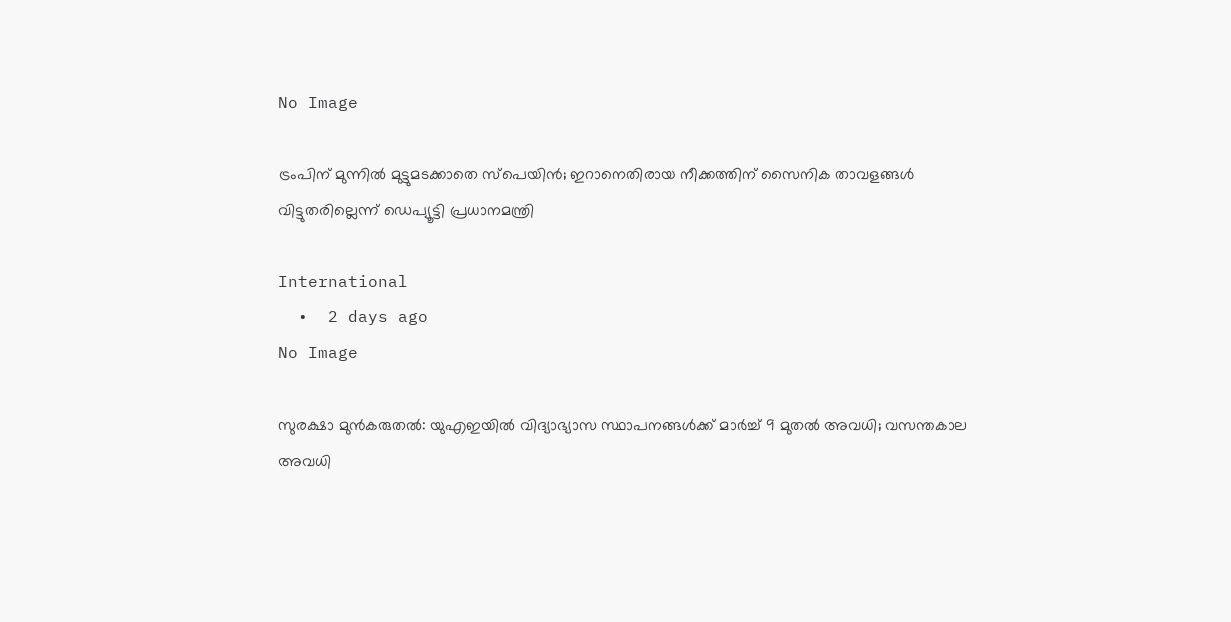No Image

ട്രംപിന് മുന്നിൽ മുട്ടുമടക്കാതെ സ്പെയിൻ; ഇറാനെതിരായ നീക്കത്തിന് സൈനിക താവളങ്ങൾ വിട്ടുതരില്ലെന്ന് ഡെപ്യൂട്ടി പ്രധാനമന്ത്രി

International
  •  2 days ago
No Image

സുരക്ഷാ മുൻകരുതൽ: യുഎഇയിൽ വിദ്യാഭ്യാസ സ്ഥാപനങ്ങൾക്ക് മാർച്ച് 9 മുതൽ അവധി; വസന്തകാല അവധി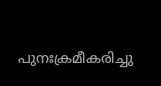പുനഃക്രമീകരിച്ചു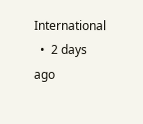International
  •  2 days ago